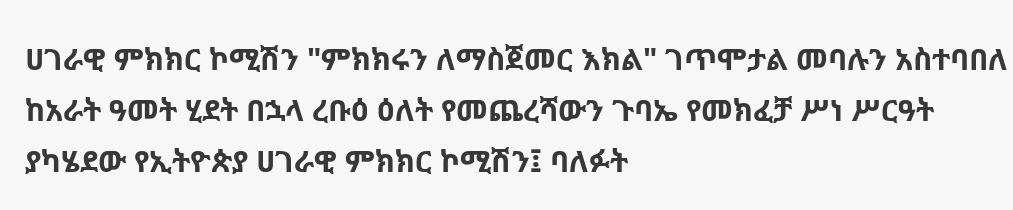ሀገራዊ ምክክር ኮሚሽን "ምክክሩን ለማስጀመር እክል" ገጥሞታል መባሉን አስተባበለ
ከአራት ዓመት ሂደት በኋላ ረቡዕ ዕለት የመጨረሻውን ጉባኤ የመክፈቻ ሥነ ሥርዓት ያካሄደው የኢትዮጵያ ሀገራዊ ምክክር ኮሚሽን፤ ባለፉት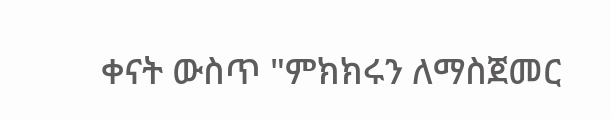ቀናት ውስጥ "ምክክሩን ለማስጀመር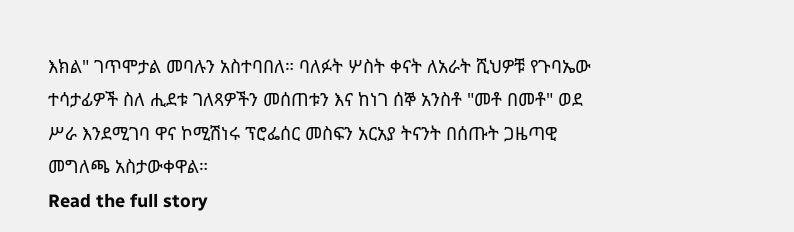እክል" ገጥሞታል መባሉን አስተባበለ። ባለፉት ሦስት ቀናት ለአራት ሺህዎቹ የጉባኤው ተሳታፊዎች ስለ ሒደቱ ገለጻዎችን መሰጠቱን እና ከነገ ሰኞ አንስቶ "መቶ በመቶ" ወደ ሥራ እንደሚገባ ዋና ኮሚሽነሩ ፕሮፌሰር መስፍን አርአያ ትናንት በሰጡት ጋዜጣዊ መግለጫ አስታውቀዋል።
Read the full story